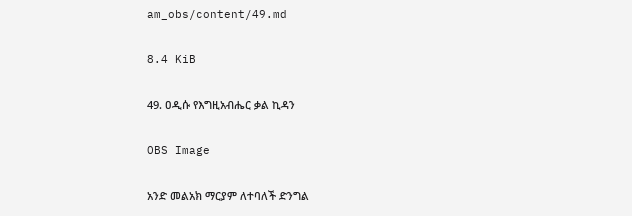am_obs/content/49.md

8.4 KiB

49. ዐዲሱ የእግዚአብሔር ቃል ኪዳን

OBS Image

አንድ መልአክ ማርያም ለተባለች ድንግል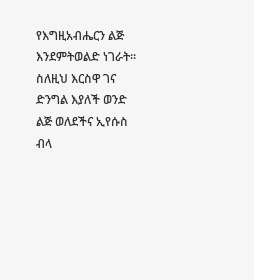የእግዚአብሔርን ልጅ እንደምትወልድ ነገራት። ስለዚህ እርስዋ ገና ድንግል እያለች ወንድ ልጅ ወለደችና ኢየሱስ ብላ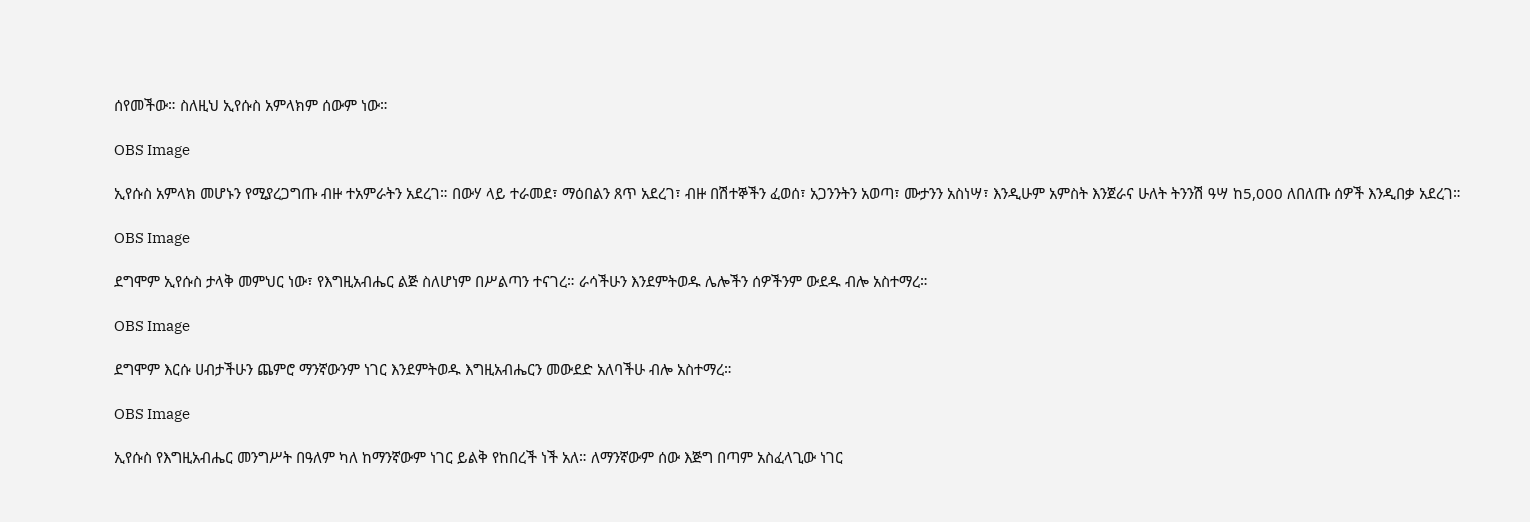ሰየመችው። ስለዚህ ኢየሱስ አምላክም ሰውም ነው።

OBS Image

ኢየሱስ አምላክ መሆኑን የሚያረጋግጡ ብዙ ተአምራትን አደረገ። በውሃ ላይ ተራመደ፣ ማዕበልን ጸጥ አደረገ፣ ብዙ በሽተኞችን ፈወሰ፣ አጋንንትን አወጣ፣ ሙታንን አስነሣ፣ እንዲሁም አምስት እንጀራና ሁለት ትንንሽ ዓሣ ከ5,000 ለበለጡ ሰዎች እንዲበቃ አደረገ።

OBS Image

ደግሞም ኢየሱስ ታላቅ መምህር ነው፣ የእግዚአብሔር ልጅ ስለሆነም በሥልጣን ተናገረ። ራሳችሁን እንደምትወዱ ሌሎችን ሰዎችንም ውደዱ ብሎ አስተማረ።

OBS Image

ደግሞም እርሱ ሀብታችሁን ጨምሮ ማንኛውንም ነገር እንደምትወዱ እግዚአብሔርን መውደድ አለባችሁ ብሎ አስተማረ።

OBS Image

ኢየሱስ የእግዚአብሔር መንግሥት በዓለም ካለ ከማንኛውም ነገር ይልቅ የከበረች ነች አለ። ለማንኛውም ሰው እጅግ በጣም አስፈላጊው ነገር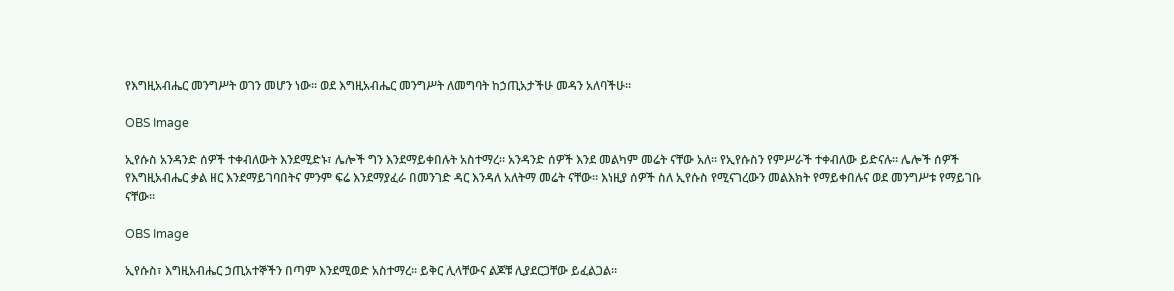የእግዚአብሔር መንግሥት ወገን መሆን ነው። ወደ እግዚአብሔር መንግሥት ለመግባት ከኃጢአታችሁ መዳን አለባችሁ።

OBS Image

ኢየሱስ አንዳንድ ሰዎች ተቀብለውት እንደሚድኑ፣ ሌሎች ግን እንደማይቀበሉት አስተማረ። አንዳንድ ሰዎች እንደ መልካም መሬት ናቸው አለ። የኢየሱስን የምሥራች ተቀብለው ይድናሉ። ሌሎች ሰዎች የእግዚአብሔር ቃል ዘር እንደማይገባበትና ምንም ፍሬ እንደማያፈራ በመንገድ ዳር እንዳለ አለትማ መሬት ናቸው። እነዚያ ሰዎች ስለ ኢየሱስ የሚናገረውን መልእክት የማይቀበሉና ወደ መንግሥቱ የማይገቡ ናቸው።

OBS Image

ኢየሱስ፣ እግዚአብሔር ኃጢአተኞችን በጣም እንደሚወድ አስተማረ። ይቅር ሊላቸውና ልጆቹ ሊያደርጋቸው ይፈልጋል።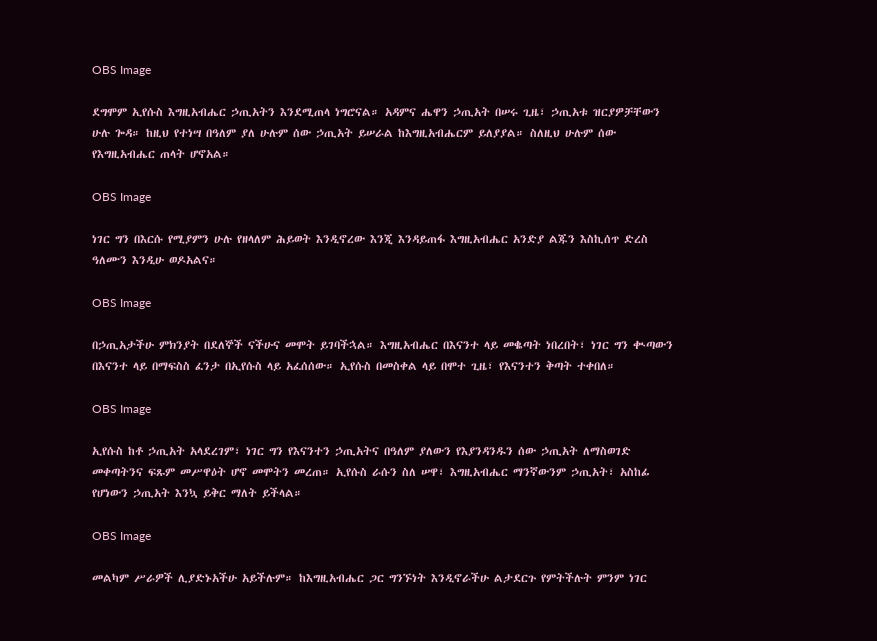OBS Image

ደግሞም ኢየሱስ እግዚአብሔር ኃጢአትን እንደሚጠላ ነግሮናል። አዳምና ሔዋን ኃጢአት በሠሩ ጊዜ፣ ኃጢአቱ ዝርያዎቻቸውን ሁሉ ጐዳ። ከዚህ የተነሣ በዓለም ያለ ሁሉም ሰው ኃጢአት ይሠራል ከእግዚአብሔርም ይለያያል። ስለዚህ ሁሉም ሰው የእግዚአብሔር ጠላት ሆኖአል።

OBS Image

ነገር ግን በእርሱ የሚያምን ሁሉ የዘላለም ሕይወት እንዲኖረው እንጂ እንዳይጠፋ እግዚአብሔር አንድያ ልጁን እስኪሰጥ ድረስ ዓለሙን እንዲሁ ወዶአልና።

OBS Image

በኃጢአታችሁ ምክንያት በደለኞች ናችሁና መሞት ይገባችኋል። እግዚአብሔር በእናንተ ላይ መቈጣት ነበረበት፣ ነገር ግን ቊጣውን በእናንተ ላይ በማፍስስ ፈንታ በኢየሱስ ላይ አፈሰሰው። ኢየሱስ በመስቀል ላይ በሞተ ጊዜ፣ የእናንተን ቅጣት ተቀበለ።

OBS Image

ኢየሱስ ከቶ ኃጢአት አላደረገም፣ ነገር ግን የእናንተን ኃጢአትና በዓለም ያለውን የእያንዳንዱን ሰው ኃጢአት ለማስወገድ መቀጣትንና ፍጹም መሥዋዕት ሆኖ መሞትን መረጠ። ኢየሱስ ራሱን ስለ ሠዋ፣ እግዚአብሔር ማንኛውንም ኃጢአት፣ አስከፊ የሆነውን ኃጢአት እንኳ ይቅር ማለት ይችላል።

OBS Image

መልካም ሥራዎች ሊያድኑአችሁ አይችሉም። ከእግዚአብሔር ጋር ግንኙነት እንዲኖራችሁ ልታደርጉ የምትችሉት ምንም ነገር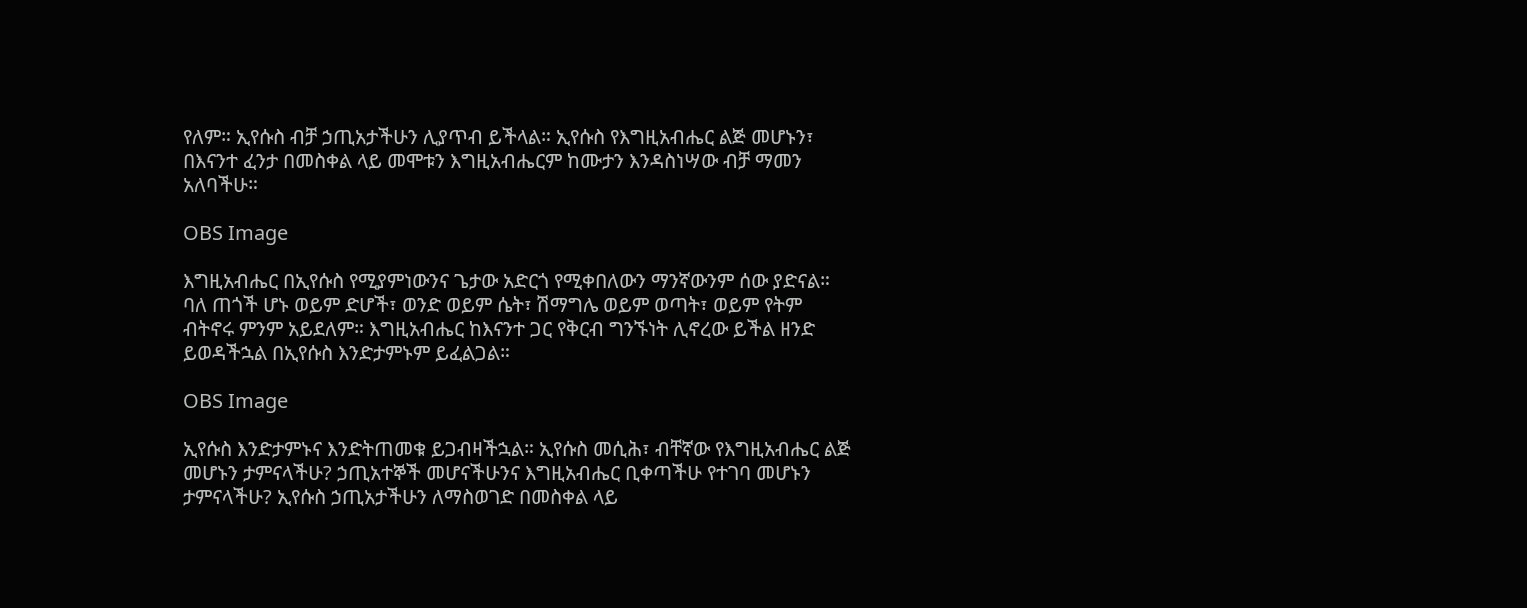የለም። ኢየሱስ ብቻ ኃጢአታችሁን ሊያጥብ ይችላል። ኢየሱስ የእግዚአብሔር ልጅ መሆኑን፣ በእናንተ ፈንታ በመስቀል ላይ መሞቱን እግዚአብሔርም ከሙታን እንዳስነሣው ብቻ ማመን አለባችሁ።

OBS Image

እግዚአብሔር በኢየሱስ የሚያምነውንና ጌታው አድርጎ የሚቀበለውን ማንኛውንም ሰው ያድናል። ባለ ጠጎች ሆኑ ወይም ድሆች፣ ወንድ ወይም ሴት፣ ሽማግሌ ወይም ወጣት፣ ወይም የትም ብትኖሩ ምንም አይደለም። እግዚአብሔር ከእናንተ ጋር የቅርብ ግንኙነት ሊኖረው ይችል ዘንድ ይወዳችኋል በኢየሱስ እንድታምኑም ይፈልጋል።

OBS Image

ኢየሱስ እንድታምኑና እንድትጠመቁ ይጋብዛችኋል። ኢየሱስ መሲሕ፣ ብቸኛው የእግዚአብሔር ልጅ መሆኑን ታምናላችሁ? ኃጢአተኞች መሆናችሁንና እግዚአብሔር ቢቀጣችሁ የተገባ መሆኑን ታምናላችሁ? ኢየሱስ ኃጢአታችሁን ለማስወገድ በመስቀል ላይ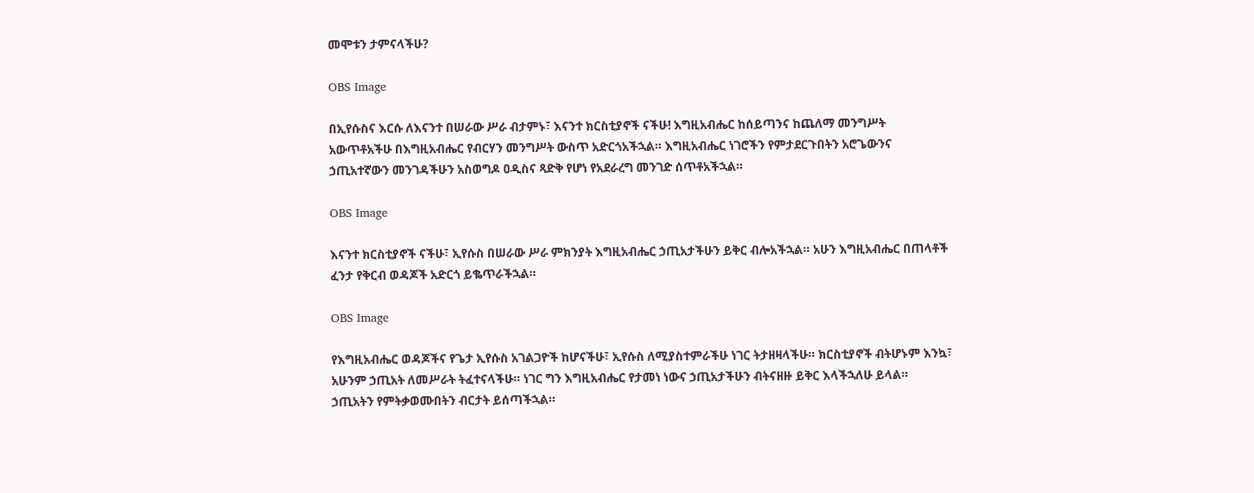መሞቱን ታምናላችሁ?

OBS Image

በኢየሱስና እርሱ ለእናንተ በሠራው ሥራ ብታምኑ፣ እናንተ ክርስቲያኖች ናችሁ! እግዚአብሔር ከሰይጣንና ከጨለማ መንግሥት አውጥቶአችሁ በእግዚአብሔር የብርሃን መንግሥት ውስጥ አድርጎአችኋል። እግዚአብሔር ነገሮችን የምታደርጉበትን አሮጌውንና ኃጢአተኛውን መንገዳችሁን አስወግዶ ዐዲስና ጻድቅ የሆነ የአደራረግ መንገድ ሰጥቶአችኋል።

OBS Image

እናንተ ክርስቲያኖች ናችሁ፣ ኢየሱስ በሠራው ሥራ ምክንያት እግዚአብሔር ኃጢአታችሁን ይቅር ብሎአችኋል። አሁን እግዚአብሔር በጠላቶች ፈንታ የቅርብ ወዳጆች አድርጎ ይቈጥራችኋል።

OBS Image

የእግዚአብሔር ወዳጆችና የጌታ ኢየሱስ አገልጋዮች ከሆናችሁ፣ ኢየሱስ ለሚያስተምራችሁ ነገር ትታዘዛላችሁ። ክርስቲያኖች ብትሆኑም እንኳ፣ አሁንም ኃጢአት ለመሥራት ትፈተናላችሁ። ነገር ግን እግዚአብሔር የታመነ ነውና ኃጢአታችሁን ብትናዘዙ ይቅር እላችኋለሁ ይላል። ኃጢአትን የምትቃወሙበትን ብርታት ይሰጣችኋል።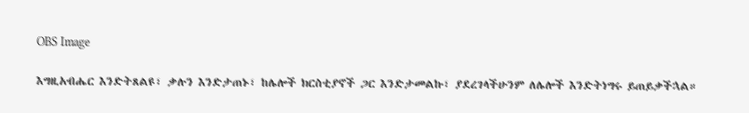OBS Image

እግዚአብሔር እንድትጸልዩ፣ ቃሉን እንድታጠኑ፣ ከሌሎች ክርስቲያኖች ጋር እንድታመልኩ፣ ያደረገላችሁንም ለሌሎች እንድትነግሩ ይጠይቃችኋል።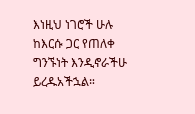እነዚህ ነገሮች ሁሉ ከእርሱ ጋር የጠለቀ ግንኙነት እንዲኖራችሁ ይረዱአችኋል።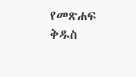የመጽሐፍ ቅዱስ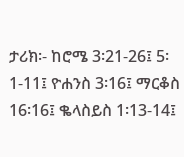ታሪክ፡- ከሮሜ 3፡21-26፤ 5፡1-11፤ ዮሐንስ 3፡16፤ ማርቆስ 16፡16፤ ቈላስይስ 1፡13-14፤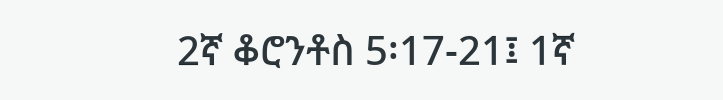2ኛ ቆሮንቶስ 5፡17-21፤ 1ኛ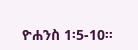ዮሐንስ 1፡5-10።